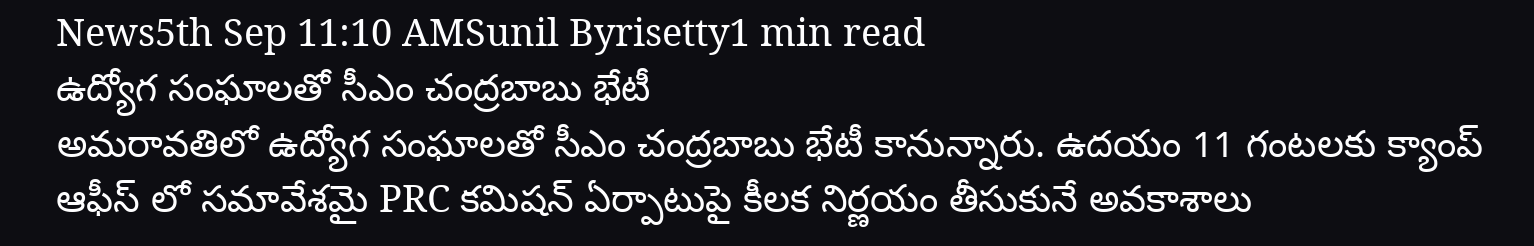News5th Sep 11:10 AMSunil Byrisetty1 min read
ఉద్యోగ సంఘాలతో సీఎం చంద్రబాబు భేటీ
అమరావతిలో ఉద్యోగ సంఘాలతో సీఎం చంద్రబాబు భేటీ కానున్నారు. ఉదయం 11 గంటలకు క్యాంప్ ఆఫీస్ లో సమావేశమై PRC కమిషన్ ఏర్పాటుపై కీలక నిర్ణయం తీసుకునే అవకాశాలు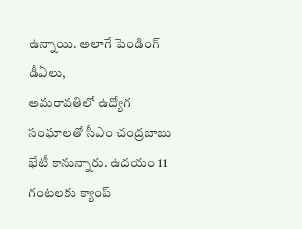ఉన్నాయి. అలాగే పెండింగ్ డీఏలు,
అమరావతిలో ఉద్యోగ సంఘాలతో సీఎం చంద్రబాబు భేటీ కానున్నారు. ఉదయం 11 గంటలకు క్యాంప్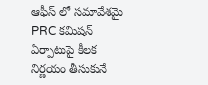ఆఫీస్ లో సమావేశమై PRC కమిషన్ ఏర్పాటుపై కీలక నిర్ణయం తీసుకునే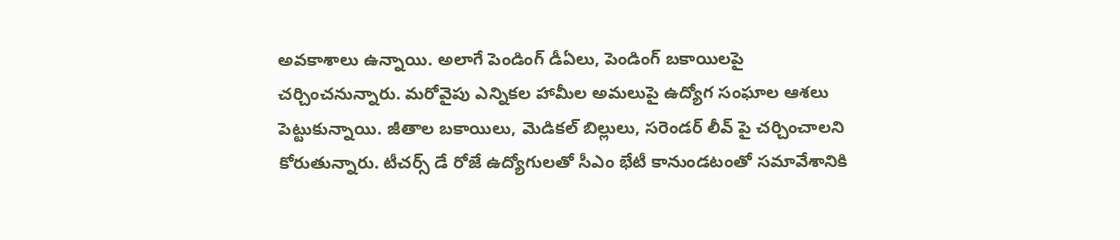అవకాశాలు ఉన్నాయి. అలాగే పెండింగ్ డీఏలు, పెండింగ్ బకాయిలపై చర్చించనున్నారు. మరోవైపు ఎన్నికల హామీల అమలుపై ఉద్యోగ సంఘాల ఆశలు పెట్టుకున్నాయి. జీతాల బకాయిలు, మెడికల్ బిల్లులు, సరెండర్ లీవ్ పై చర్చించాలని కోరుతున్నారు. టీచర్స్ డే రోజే ఉద్యోగులతో సీఎం భేటీ కానుండటంతో సమావేశానికి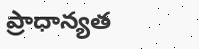ప్రాధాన్యత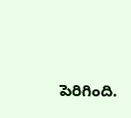పెరిగింది.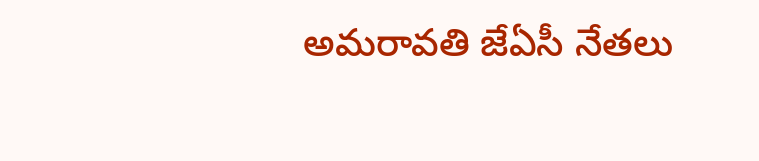అమరావతి జేఏసీ నేతలు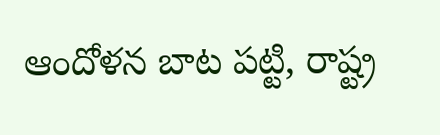ఆందోళన బాట పట్టి, రాష్ట్ర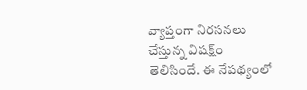వ్యాప్తంగా నిరసనలు చేస్తున్న విషక్ష్ం తెలిసిందే. ఈ నేపథ్యంలో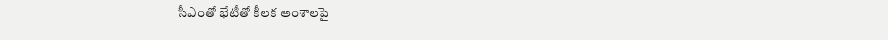సీఎంతో భేటీతో కీలక అంశాలపై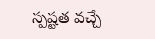స్పష్టత వచ్చే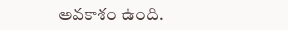అవకాశం ఉంది.